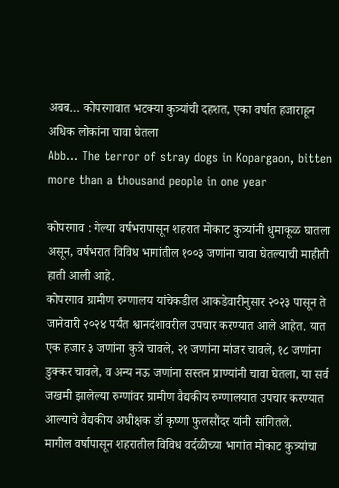अबब… कोपरगावात भटक्या कुत्र्यांची दहशत, एका वर्षात हजाराहून अधिक लोकांना चावा घेतला
Abb… The terror of stray dogs in Kopargaon, bitten more than a thousand people in one year

कोपरगाव : गेल्या वर्षभरापासून शहरात मोकाट कुत्र्यांनी धुमाकूळ घातला असून, वर्षभरात विविध भागांतील १००३ जणांना चावा घेतल्याची माहीती हाती आली आहे.
कोपरगाव ग्रामीण रुग्णालय यांचेकडील आकडेवारीनुसार २०२३ पासून ते जानेवारी २०२४ पर्यंत श्वानदंशावरील उपचार करण्यात आले आहेत. यात एक हजार ३ जणांना कुत्रे चावले, २१ जणांना मांजर चावले, १८ जणांना डुक्कर चावले, व अन्य नऊ जणांना सस्तन प्राण्यांनी चावा घेतला, या सर्व जखमी झालेल्या रुग्णांवर ग्रामीण वैद्यकीय रुग्णालयात उपचार करण्यात आल्याचे वैद्यकीय अधीक्षक डॉ कृष्णा फुलसौंदर यांनी सांगितले.
मागील वर्षापासून शहरातील विविध वर्दळीच्या भागांत मोकाट कुत्र्यांचा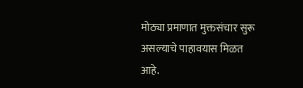मोठ्या प्रमाणात मुक्तसंचार सुरू असल्याचे पाहावयास मिळत आहे.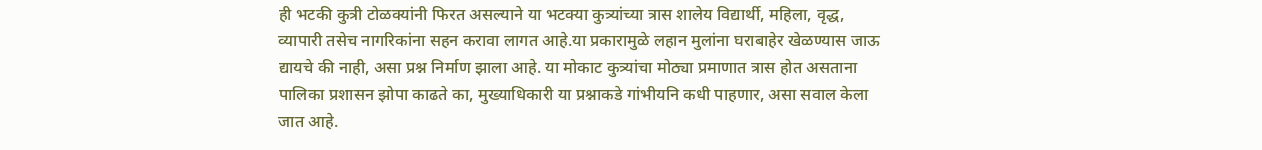ही भटकी कुत्री टोळक्यांनी फिरत असल्याने या भटक्या कुत्र्यांच्या त्रास शालेय विद्यार्थी, महिला, वृद्ध, व्यापारी तसेच नागरिकांना सहन करावा लागत आहे.या प्रकारामुळे लहान मुलांना घराबाहेर खेळण्यास जाऊ द्यायचे की नाही, असा प्रश्न निर्माण झाला आहे. या मोकाट कुत्र्यांचा मोठ्या प्रमाणात त्रास होत असताना पालिका प्रशासन झोपा काढते का, मुख्याधिकारी या प्रश्नाकडे गांभीयनि कधी पाहणार, असा सवाल केला जात आहे.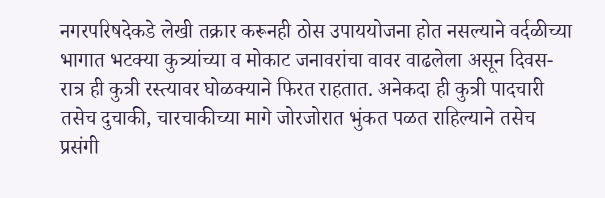नगरपरिषदेकडे लेखी तक्रार करूनही ठोस उपाययोजना होत नसल्याने वर्दळीच्या भागात भटक्या कुत्र्यांच्या व मोकाट जनावरांचा वावर वाढलेला असून दिवस-रात्र ही कुत्री रस्त्यावर घोळक्याने फिरत राहतात. अनेकदा ही कुत्री पादचारी तसेच दुचाकी, चारचाकीच्या मागे जोरजोरात भुंकत पळत राहिल्याने तसेच प्रसंगी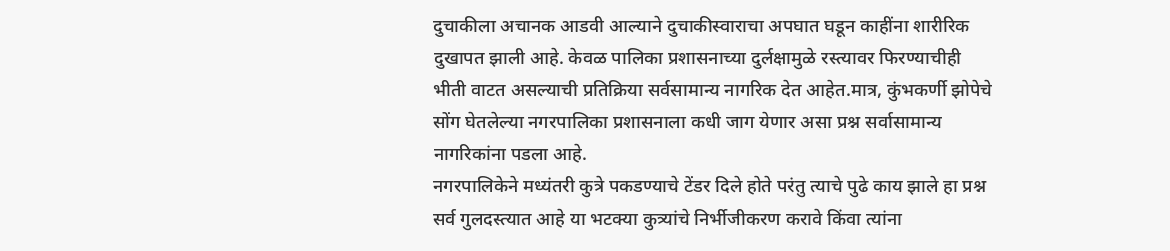दुचाकीला अचानक आडवी आल्याने दुचाकीस्वाराचा अपघात घडून काहींना शारीरिक दुखापत झाली आहे. केवळ पालिका प्रशासनाच्या दुर्लक्षामुळे रस्त्यावर फिरण्याचीही भीती वाटत असल्याची प्रतिक्रिया सर्वसामान्य नागरिक देत आहेत.मात्र, कुंभकर्णी झोपेचे सोंग घेतलेल्या नगरपालिका प्रशासनाला कधी जाग येणार असा प्रश्न सर्वासामान्य नागरिकांना पडला आहे.
नगरपालिकेने मध्यंतरी कुत्रे पकडण्याचे टेंडर दिले होते परंतु त्याचे पुढे काय झाले हा प्रश्न सर्व गुलदस्त्यात आहे या भटक्या कुत्र्यांचे निर्भीजीकरण करावे किंवा त्यांना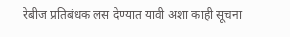रेबीज प्रतिबंधक लस देण्यात यावी अशा काही सूचना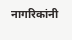नागरिकांनी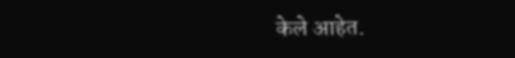केले आहेत.